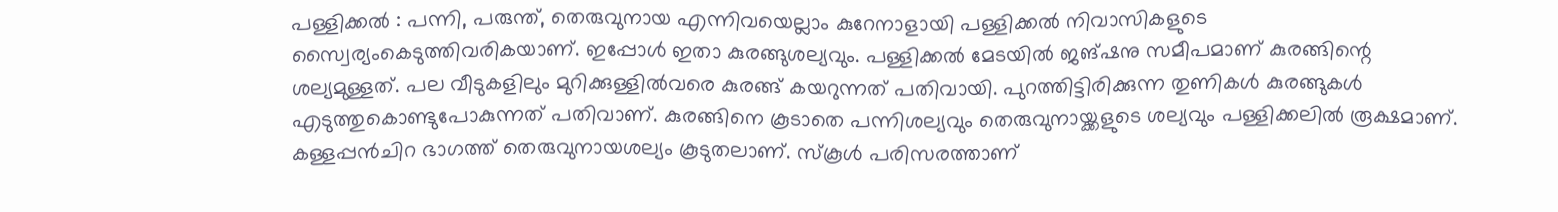പള്ളിക്കൽ : പന്നി, പരുന്ത്, തെരുവുനായ എന്നിവയെല്ലാം കുറേനാളായി പള്ളിക്കൽ നിവാസികളുടെ സ്വൈര്യംകെടുത്തിവരികയാണ്. ഇപ്പോൾ ഇതാ കുരങ്ങുശല്യവും. പള്ളിക്കൽ മേടയിൽ ജങ്ഷനു സമീപമാണ് കുരങ്ങിന്റെ ശല്യമുള്ളത്. പല വീടുകളിലും മുറിക്കുള്ളിൽവരെ കുരങ്ങ് കയറുന്നത് പതിവായി. പുറത്തിട്ടിരിക്കുന്ന തുണികൾ കുരങ്ങുകൾ എടുത്തുകൊണ്ടുപോകുന്നത് പതിവാണ്. കുരങ്ങിനെ കൂടാതെ പന്നിശല്യവും തെരുവുനായ്ക്കളുടെ ശല്യവും പള്ളിക്കലിൽ രൂക്ഷമാണ്. കള്ളപ്പൻചിറ ഭാഗത്ത് തെരുവുനായശല്യം കൂടുതലാണ്. സ്കൂൾ പരിസരത്താണ്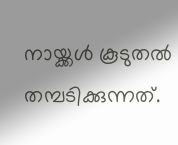നായ്ക്കൾ കൂടുതൽ തമ്പടിക്കുന്നത്.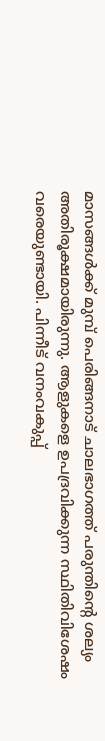മാസങ്ങൾക്ക് മുമ്പ് പെരിങ്ങനാട് ചാലഭാഗത്ത് പരുന്തിന്റെ ശല്യം അതിരൂക്ഷമായിരുന്നു. ആളുകളെ ഉപദ്രവിക്കുന്ന സ്ഥിതിവിശേഷം വരെയുണ്ടായി. പിന്നീട് വനംവകുപ്പ്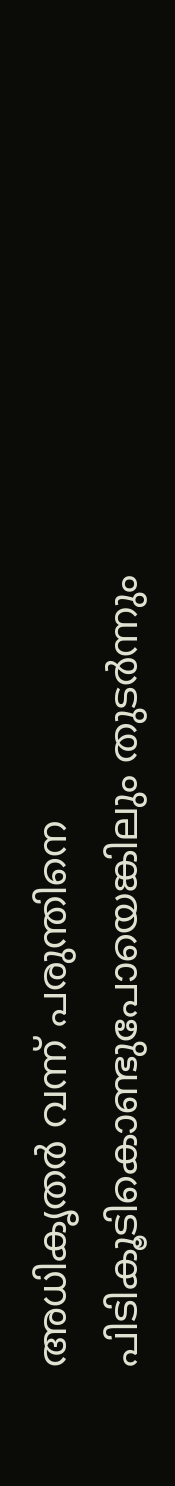അധികൃതർ വന്ന് പരുന്തിനെ പിടികൂടികൊണ്ടുപോയെങ്കിലും തുടർന്നും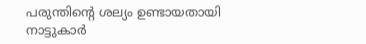പരുന്തിന്റെ ശല്യം ഉണ്ടായതായി നാട്ടുകാർ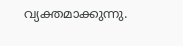വ്യക്തമാക്കുന്നു.